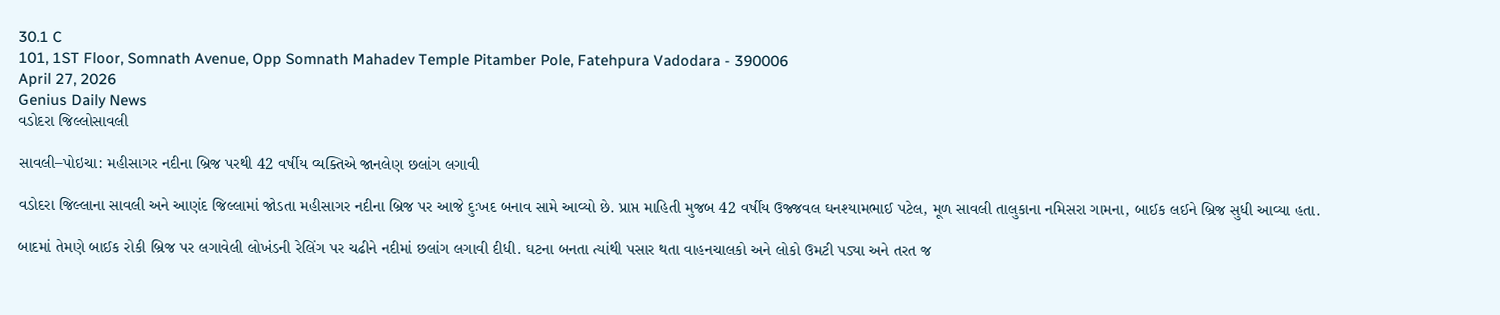30.1 C
101, 1ST Floor, Somnath Avenue, Opp Somnath Mahadev Temple Pitamber Pole, Fatehpura Vadodara - 390006
April 27, 2026
Genius Daily News
વડોદરા જિલ્લોસાવલી

સાવલી–પોઇચા: મહીસાગર નદીના બ્રિજ પરથી 42 વર્ષીય વ્યક્તિએ જાનલેણ છલાંગ લગાવી

વડોદરા જિલ્લાના સાવલી અને આણંદ જિલ્લામાં જોડતા મહીસાગર નદીના બ્રિજ પર આજે દુઃખદ બનાવ સામે આવ્યો છે. પ્રાપ્ત માહિતી મુજબ 42 વર્ષીય ઉજ્જવલ ઘનશ્યામભાઈ પટેલ, મૂળ સાવલી તાલુકાના નમિસરા ગામના, બાઈક લઈને બ્રિજ સુધી આવ્યા હતા.

બાદમાં તેમણે બાઈક રોકી બ્રિજ પર લગાવેલી લોખંડની રેલિંગ પર ચઢીને નદીમાં છલાંગ લગાવી દીધી. ઘટના બનતા ત્યાંથી પસાર થતા વાહનચાલકો અને લોકો ઉમટી પડ્યા અને તરત જ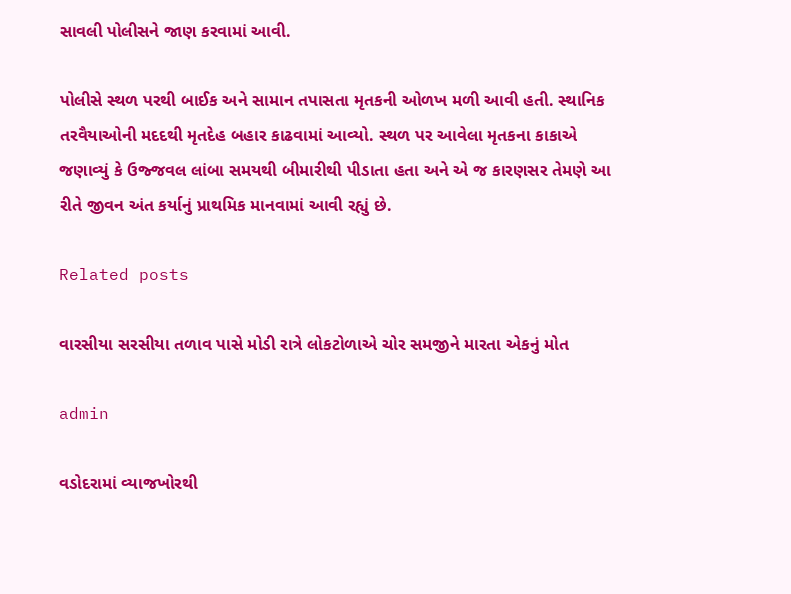સાવલી પોલીસને જાણ કરવામાં આવી.

પોલીસે સ્થળ પરથી બાઈક અને સામાન તપાસતા મૃતકની ઓળખ મળી આવી હતી. સ્થાનિક તરવૈયાઓની મદદથી મૃતદેહ બહાર કાઢવામાં આવ્યો. સ્થળ પર આવેલા મૃતકના કાકાએ જણાવ્યું કે ઉજ્જવલ લાંબા સમયથી બીમારીથી પીડાતા હતા અને એ જ કારણસર તેમણે આ રીતે જીવન અંત કર્યાનું પ્રાથમિક માનવામાં આવી રહ્યું છે.

Related posts

વારસીયા સરસીયા તળાવ પાસે મોડી રાત્રે લોકટોળાએ ચોર સમજીને મારતા એકનું મોત

admin

વડોદરામાં વ્યાજખોરથી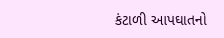કંટાળી આપઘાતનો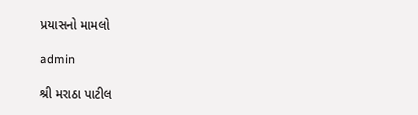પ્રયાસનો મામલો

admin

શ્રી મરાઠા પાટીલ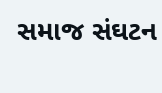સમાજ સંઘટન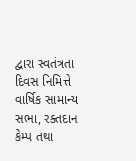દ્વારા સ્વતંત્રતા દિવસ નિમિત્તે વાર્ષિક સામાન્ય સભા, રક્તદાન કેમ્પ તથા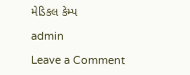મેડિકલ કેમ્પ

admin

Leave a Comment